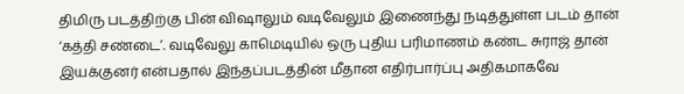திமிரு படத்திற்கு பின் விஷாலும் வடிவேலும் இணைந்து நடித்துள்ள படம் தான் ‘கத்தி சண்டை’. வடிவேலு காமெடியில் ஒரு புதிய பரிமாணம் கண்ட சுராஜ் தான் இயக்குனர் என்பதால் இந்தப்படத்தின் மீதான எதிர்பார்ப்பு அதிகமாகவே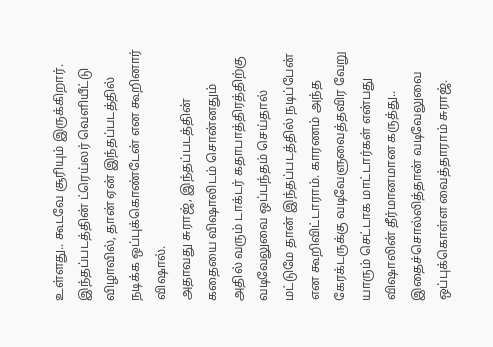உள்ளது.. கூடவே சூரியும் இருக்கிறார். இந்தப்படத்தின் ட்ரெய்லர் வெளியீட்டு விழாவில், தான் ஏன் இந்தப்படத்தில் நடிக்க ஒப்புக்கொண்டேன் என கூறினார் விஷால்.
அதாவது சுராஜ், இந்தப்படத்தின் கதையை விஷாலிடம் சொன்னதும் அதில் வரும் டாக்டர் கதாபாத்திரத்திற்கு வடிவேலுவை ஒப்பந்தம் செய்தால் மட்டுமே தான் இந்தப்படத்தில் நடிப்பேன் என கூறிவிட்டாராம். காரணம் அந்த கேரக்டருக்கு வடிவேளுவைத்தவிர வேறு யாரும் செட்டாக மாட்டார்கள் என்பது விஷாலின் தீர்மானமான கருத்து.. இதைச்சொல்லித்தான் வடிவேலுவை ஒப்புக்கொள்ள வைத்தாராம் சுராஜ்.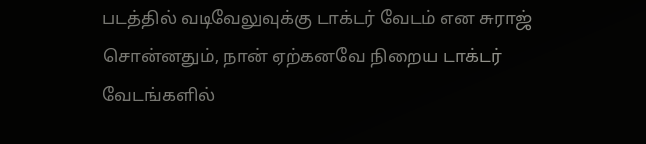படத்தில் வடிவேலுவுக்கு டாக்டர் வேடம் என சுராஜ் சொன்னதும், நான் ஏற்கனவே நிறைய டாக்டர் வேடங்களில்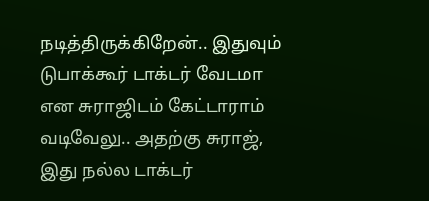நடித்திருக்கிறேன்.. இதுவும் டுபாக்கூர் டாக்டர் வேடமா என சுராஜிடம் கேட்டாராம் வடிவேலு.. அதற்கு சுராஜ், இது நல்ல டாக்டர்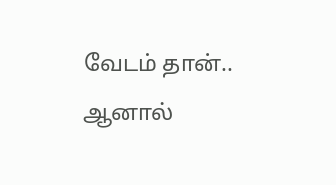வேடம் தான்.. ஆனால்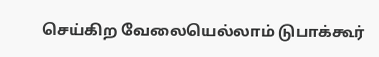செய்கிற வேலையெல்லாம் டுபாக்கூர்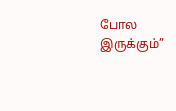போல இருக்கும்”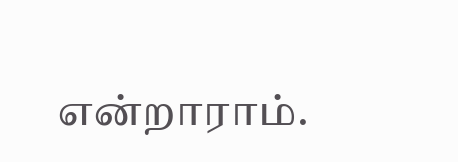என்றாராம்.